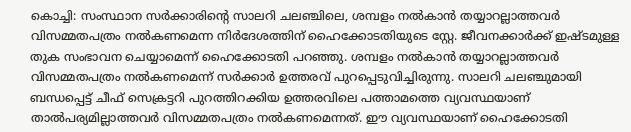കൊച്ചി: സംസ്ഥാന സർക്കാരിന്റെ സാലറി ചലഞ്ചിലെ, ശമ്പളം നൽകാൻ തയ്യാറല്ലാത്തവർ വിസമ്മതപത്രം നൽകണമെന്ന നിർദേശത്തിന് ഹൈക്കോടതിയുടെ സ്റ്റേ. ജീവനക്കാർക്ക് ഇഷ്ടമുള്ള തുക സംഭാവന ചെയ്യാമെന്ന് ഹൈക്കോടതി പറഞ്ഞു. ശമ്പളം നൽകാൻ തയ്യാറല്ലാത്തവർ വിസമ്മതപത്രം നൽകണമെന്ന് സർക്കാർ ഉത്തരവ് പുറപ്പെടുവിച്ചിരുന്നു. സാലറി ചലഞ്ചുമായി ബന്ധപ്പെട്ട് ചീഫ് സെക്രട്ടറി പുറത്തിറക്കിയ ഉത്തരവിലെ പത്താമത്തെ വ്യവസ്ഥയാണ് താൽപര്യമില്ലാത്തവർ വിസമ്മതപത്രം നൽകണമെന്നത്. ഈ വ്യവസ്ഥയാണ് ഹൈക്കോടതി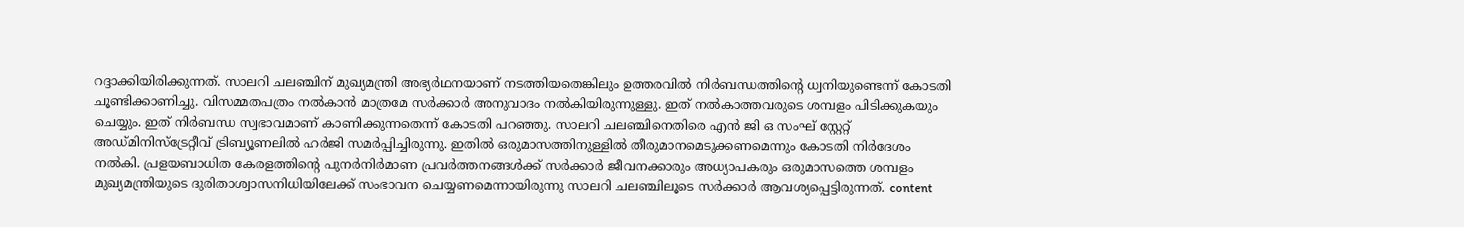റദ്ദാക്കിയിരിക്കുന്നത്. സാലറി ചലഞ്ചിന് മുഖ്യമന്ത്രി അഭ്യർഥനയാണ് നടത്തിയതെങ്കിലും ഉത്തരവിൽ നിർബന്ധത്തിന്റെ ധ്വനിയുണ്ടെന്ന് കോടതി ചൂണ്ടിക്കാണിച്ചു. വിസമ്മതപത്രം നൽകാൻ മാത്രമേ സർക്കാർ അനുവാദം നൽകിയിരുന്നുള്ളു. ഇത് നൽകാത്തവരുടെ ശമ്പളം പിടിക്കുകയും ചെയ്യും. ഇത് നിർബന്ധ സ്വഭാവമാണ് കാണിക്കുന്നതെന്ന് കോടതി പറഞ്ഞു. സാലറി ചലഞ്ചിനെതിരെ എൻ ജി ഒ സംഘ് സ്റ്റേറ്റ് അഡ്മിനിസ്ട്രേറ്റീവ് ട്രിബ്യൂണലിൽ ഹർജി സമർപ്പിച്ചിരുന്നു. ഇതിൽ ഒരുമാസത്തിനുള്ളിൽ തീരുമാനമെടുക്കണമെന്നും കോടതി നിർദേശം നൽകി. പ്രളയബാധിത കേരളത്തിന്റെ പുനർനിർമാണ പ്രവർത്തനങ്ങൾക്ക് സർക്കാർ ജീവനക്കാരും അധ്യാപകരും ഒരുമാസത്തെ ശമ്പളം മുഖ്യമന്ത്രിയുടെ ദുരിതാശ്വാസനിധിയിലേക്ക് സംഭാവന ചെയ്യണമെന്നായിരുന്നു സാലറി ചലഞ്ചിലൂടെ സർക്കാർ ആവശ്യപ്പെട്ടിരുന്നത്. content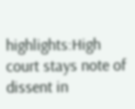highlights:High court stays note of dissent in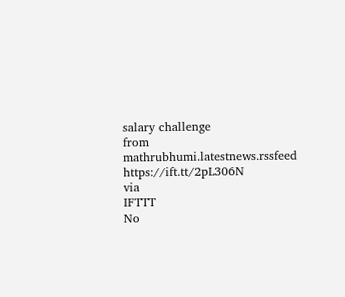salary challenge
from mathrubhumi.latestnews.rssfeed https://ift.tt/2pL306N
via
IFTTT
No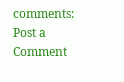comments:
Post a Comment